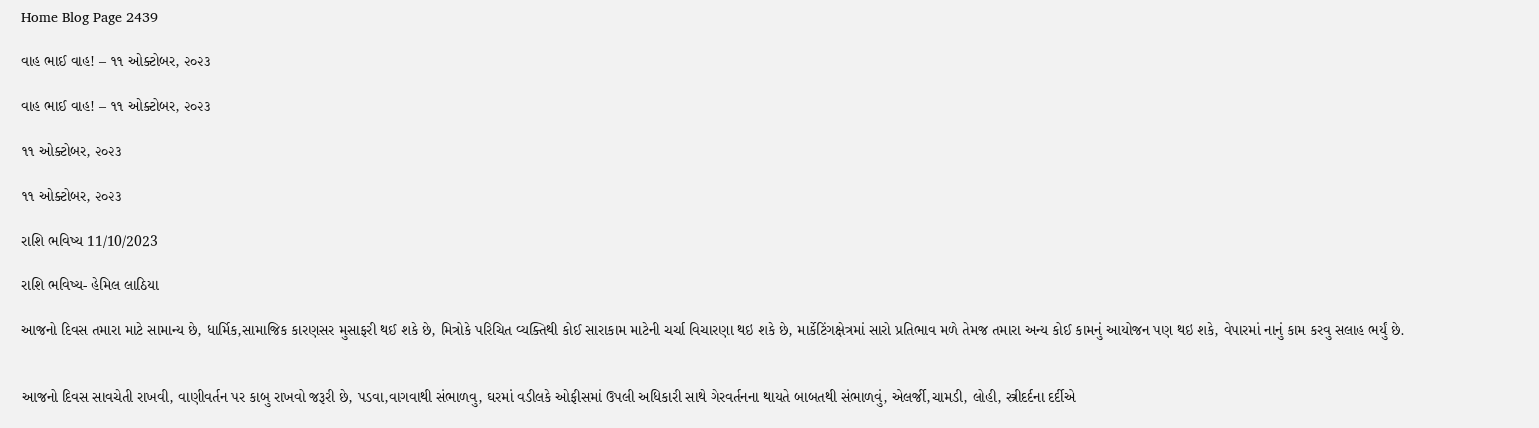Home Blog Page 2439

વાહ ભાઈ વાહ! – ૧૧ ઓક્ટોબર, ૨૦૨૩

વાહ ભાઈ વાહ! – ૧૧ ઓક્ટોબર, ૨૦૨૩

૧૧ ઓક્ટોબર, ૨૦૨૩

૧૧ ઓક્ટોબર, ૨૦૨૩

રાશિ ભવિષ્ય 11/10/2023

રાશિ ભવિષ્ય- હેમિલ લાઠિયા

આજનો દિવસ તમારા માટે સામાન્ય છે, ધાર્મિક,સામાજિક કારણસર મુસાફરી થઈ શકે છે, મિત્રોકે પરિચિત વ્યક્તિથી કોઈ સારાકામ માટેની ચર્ચા વિચારણા થઇ શકે છે, માર્કેટિંગક્ષેત્રમાં સારો પ્રતિભાવ મળે તેમજ તમારા અન્ય કોઈ કામનું આયોજન પણ થઇ શકે, વેપારમાં નાનું કામ કરવુ સલાહ ભર્યું છે.


આજનો દિવસ સાવચેતી રાખવી, વાણીવર્તન પર કાબુ રાખવો જરૂરી છે, પડવા,વાગવાથી સંભાળવુ, ઘરમાં વડીલકે ઓફીસમાં ઉપલી અધિકારી સાથે ગેરવર્તનના થાયતે બાબતથી સંભાળવું, એલર્જી,ચામડી, લોહી, સ્ત્રીદર્દના દર્દીએ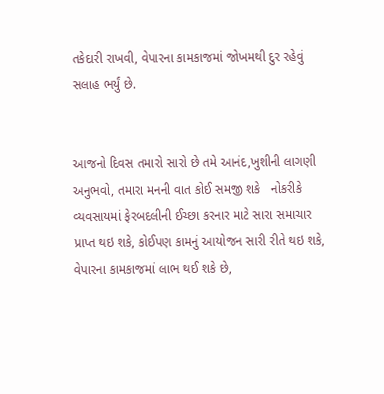તકેદારી રાખવી, વેપારના કામકાજમાં જોખમથી દુર રહેવું સલાહ ભર્યું છે.


આજનો દિવસ તમારો સારો છે તમે આનંદ,ખુશીની લાગણી અનુભવો, તમારા મનની વાત કોઈ સમજી શકે   નોકરીકે વ્યવસાયમાં ફેરબદલીની ઈચ્છા કરનાર માટે સારા સમાચાર પ્રાપ્ત થઇ શકે, કોઈપણ કામનું આયોજન સારી રીતે થઇ શકે, વેપારના કામકાજમાં લાભ થઈ શકે છે,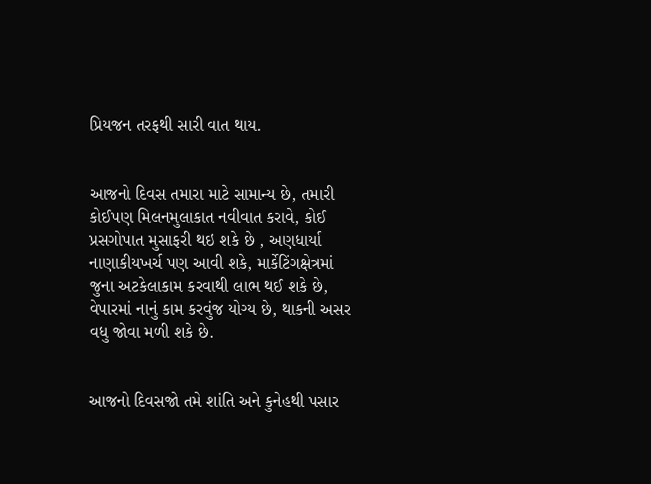પ્રિયજન તરફથી સારી વાત થાય.


આજનો દિવસ તમારા માટે સામાન્ય છે, તમારી કોઈપણ મિલનમુલાકાત નવીવાત કરાવે, કોઈ પ્રસગોપાત મુસાફરી થઇ શકે છે , અણધાર્યા નાણાકીયખર્ચ પણ આવી શકે, માર્કેટિંગક્ષેત્રમાં જુના અટકેલાકામ કરવાથી લાભ થઈ શકે છે, વેપારમાં નાનું કામ કરવુંજ યોગ્ય છે, થાકની અસર વધુ જોવા મળી શકે છે.


આજનો દિવસજો તમે શાંતિ અને કુનેહથી પસાર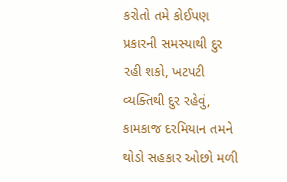કરોતો તમે કોઈપણ પ્રકારની સમસ્યાથી દુર રહી શકો, ખટપટી વ્યક્તિથી દુર રહેવું, કામકાજ દરમિયાન તમને થોડો સહકાર ઓછો મળી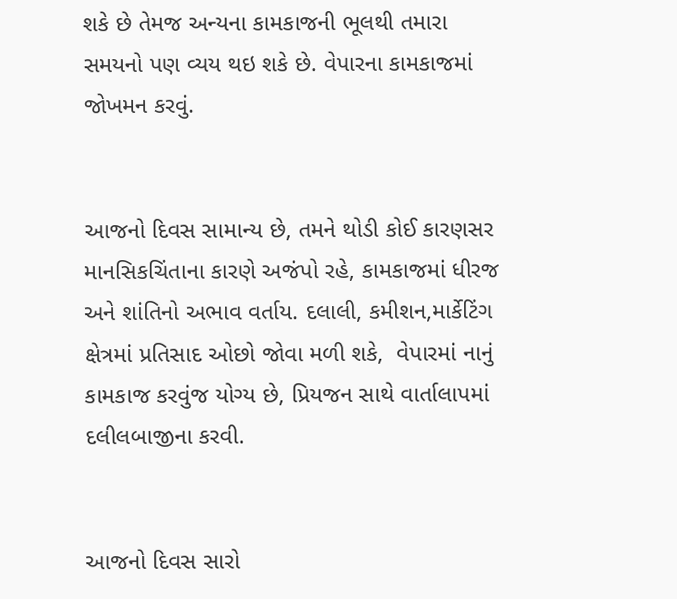શકે છે તેમજ અન્યના કામકાજની ભૂલથી તમારા સમયનો પણ વ્યય થઇ શકે છે. વેપારના કામકાજમાં  જોખમન કરવું.


આજનો દિવસ સામાન્ય છે, તમને થોડી કોઈ કારણસર માનસિકચિંતાના કારણે અજંપો રહે, કામકાજમાં ધીરજ અને શાંતિનો અભાવ વર્તાય. દલાલી, કમીશન,માર્કેટિંગ ક્ષેત્રમાં પ્રતિસાદ ઓછો જોવા મળી શકે,  વેપારમાં નાનું કામકાજ કરવુંજ યોગ્ય છે, પ્રિયજન સાથે વાર્તાલાપમાં દલીલબાજીના કરવી.


આજનો દિવસ સારો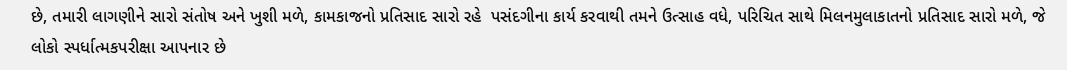છે, તમારી લાગણીને સારો સંતોષ અને ખુશી મળે, કામકાજનો પ્રતિસાદ સારો રહે  પસંદગીના કાર્ય કરવાથી તમને ઉત્સાહ વધે, પરિચિત સાથે મિલનમુલાકાતનો પ્રતિસાદ સારો મળે, જે લોકો સ્પર્ધાત્મકપરીક્ષા આપનાર છે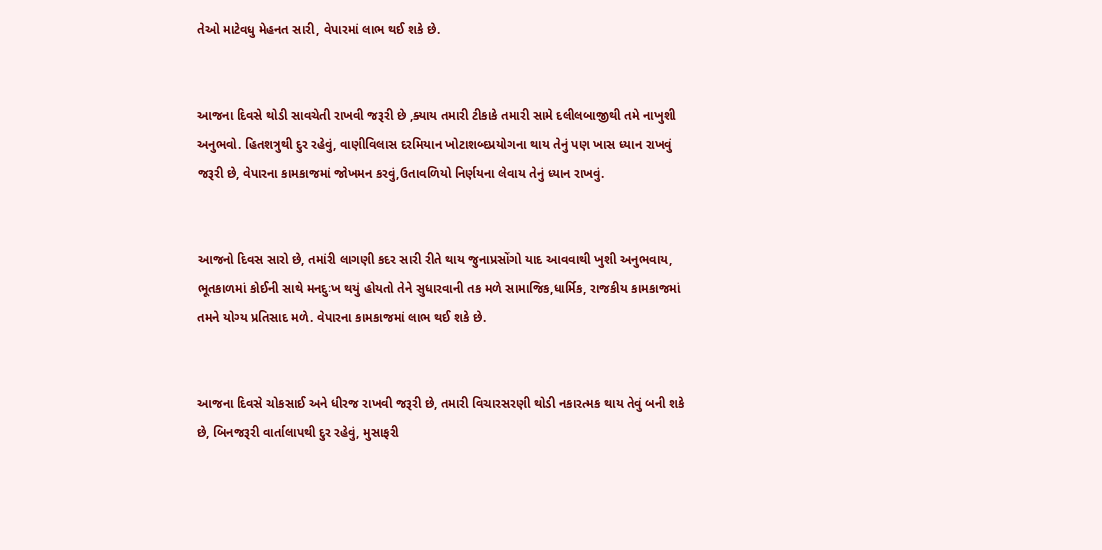તેઓ માટેવધુ મેહનત સારી, વેપારમાં લાભ થઈ શકે છે.


આજના દિવસે થોડી સાવચેતી રાખવી જરૂરી છે ,ક્યાય તમારી ટીકાકે તમારી સામે દલીલબાજીથી તમે નાખુશી અનુભવો. હિતશત્રુથી દુર રહેવું, વાણીવિલાસ દરમિયાન ખોટાશબ્દપ્રયોગના થાય તેનું પણ ખાસ ધ્યાન રાખવું જરૂરી છે, વેપારના કામકાજમાં જોખમન કરવું,ઉતાવળિયો નિર્ણયના લેવાય તેનું ધ્યાન રાખવું.


આજનો દિવસ સારો છે, તમાંરી લાગણી કદર સારી રીતે થાય જુનાપ્રસોંગો યાદ આવવાથી ખુશી અનુભવાય, ભૂતકાળમાં કોઈની સાથે મનદુઃખ થયું હોયતો તેને સુધારવાની તક મળે સામાજિક,ધાર્મિક, રાજકીય કામકાજમાં તમને યોગ્ય પ્રતિસાદ મળે. વેપારના કામકાજમાં લાભ થઈ શકે છે.


આજના દિવસે ચોકસાઈ અને ધીરજ રાખવી જરૂરી છે, તમારી વિચારસરણી થોડી નકારત્મક થાય તેવું બની શકે છે, બિનજરૂરી વાર્તાલાપથી દુર રહેવું, મુસાફરી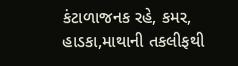કંટાળાજનક રહે, કમર, હાડકા,માથાની તકલીફથી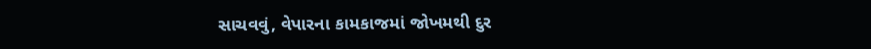સાચવવું, વેપારના કામકાજમાં જોખમથી દુર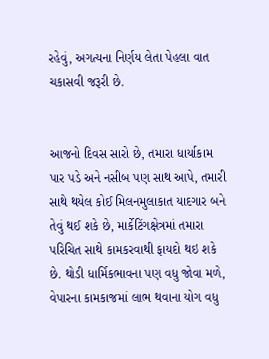રહેવું, અગત્યના નિર્ણય લેતા પેહલા વાત ચકાસવી જરૂરી છે.


આજનો દિવસ સારો છે, તમારા ધાર્યાકામ પાર પડે અને નસીબ પણ સાથ આપે, તમારી સાથે થયેલ કોઈ મિલનમુલાકાત યાદગાર બને તેવું થઈ શકે છે, માર્કેટિંગક્ષેત્રમાં તમારા પરિચિત સાથે કામકરવાથી ફાયદો થઇ શકે છે. થોડી ધાર્મિકભાવના પણ વધુ જોવા મળે, વેપારના કામકાજમાં લાભ થવાના યોગ વધુ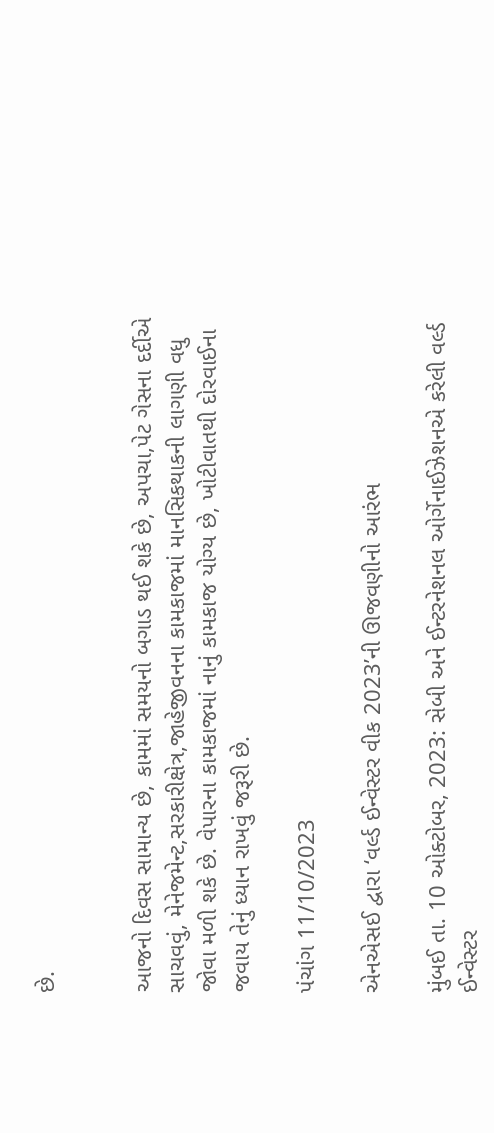છે.


આજનો દિવસ સામાન્ય છે, કામમાં સમયનો બગાડ થઈ શકે છે, અપચા,પેટ ગેસના દર્દીએ સાચવવું, મેનેજમેન્ટ,સરકારીક્ષેત્ર,જાહેજીવનના કામકાજમાં માનસિકથાકની લાગણી વધુ જોવા મળી શકે છે. વેપારના કામકાજમાં નાનું કામકાજ યોગ્ય છે, ખોટીવાતથી દોરવાઈના જવાય તેનું ધ્યાન રાખવું જરૂરી છે.

પંચાંગ 11/10/2023

એનએસઈ દ્વારા ‘વર્લ્ડ ઈન્વેસ્ટર વીક 2023’ની ઊજવણીનો આરંભ

મુંબઈ તા. 10 ઓક્ટોબર, 2023: સેબી અને ઈન્ટરનેશનલ ઓર્ગેનાઈઝેશનએ કરેલી વર્લ્ડ ઈન્વેસ્ટર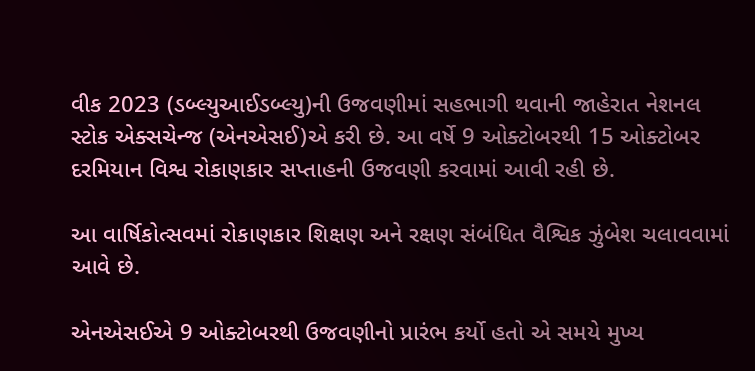વીક 2023 (ડબ્લ્યુઆઈડબ્લ્યુ)ની ઉજવણીમાં સહભાગી થવાની જાહેરાત નેશનલ સ્ટોક એક્સચેન્જ (એનએસઈ)એ કરી છે. આ વર્ષે 9 ઓક્ટોબરથી 15 ઓક્ટોબર દરમિયાન વિશ્વ રોકાણકાર સપ્તાહની ઉજવણી કરવામાં આવી રહી છે.

આ વાર્ષિકોત્સવમાં રોકાણકાર શિક્ષણ અને રક્ષણ સંબંધિત વૈશ્વિક ઝુંબેશ ચલાવવામાં આવે છે.

એનએસઈએ 9 ઓક્ટોબરથી ઉજવણીનો પ્રારંભ કર્યો હતો એ સમયે મુખ્ય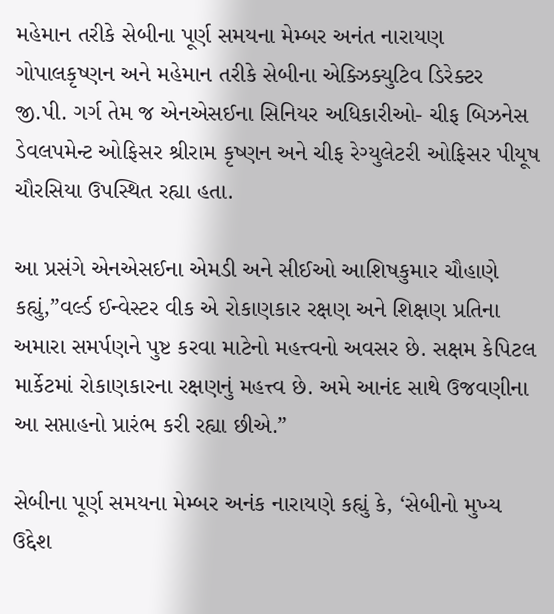મહેમાન તરીકે સેબીના પૂર્ણ સમયના મેમ્બર અનંત નારાયણ ગોપાલકૃષ્ણન અને મહેમાન તરીકે સેબીના એક્ઝિક્યુટિવ ડિરેક્ટર જી.પી. ગર્ગ તેમ જ એનએસઈના સિનિયર અધિકારીઓ- ચીફ બિઝનેસ ડેવલપમેન્ટ ઓફિસર શ્રીરામ કૃષ્ણન અને ચીફ રેગ્યુલેટરી ઓફિસર પીયૂષ ચૌરસિયા ઉપસ્થિત રહ્યા હતા.

આ પ્રસંગે એનએસઈના એમડી અને સીઈઓ આશિષકુમાર ચૌહાણે કહ્યું,”વર્લ્ડ ઈન્વેસ્ટર વીક એ રોકાણકાર રક્ષણ અને શિક્ષણ પ્રતિના અમારા સમર્પણને પુષ્ટ કરવા માટેનો મહત્ત્વનો અવસર છે. સક્ષમ કેપિટલ માર્કેટમાં રોકાણકારના રક્ષણનું મહત્ત્વ છે. અમે આનંદ સાથે ઉજવણીના આ સપ્તાહનો પ્રારંભ કરી રહ્યા છીએ.”

સેબીના પૂર્ણ સમયના મેમ્બર અનંક નારાયણે કહ્યું કે, ‘સેબીનો મુખ્ય ઉદ્દેશ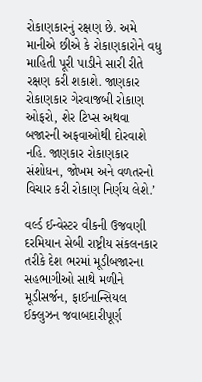રોકાણકારનું રક્ષણ છે. અમે માનીએ છીએ કે રોકાણકારોને વધુ માહિતી પૂરી પાડીને સારી રીતે રક્ષણ કરી શકાશે. જાણકાર રોકાણકાર ગેરવાજબી રોકાણ ઓફરો, શેર ટિપ્સ અથવા બજારની અફવાઓથી દોરવાશે નહિ. જાણકાર રોકાણકાર સંશોધન, જોખમ અને વળતરનો વિચાર કરી રોકાણ નિર્ણય લેશે.’

વર્લ્ડ ઈન્વેસ્ટર વીકની ઉજવણી દરમિયાન સેબી રાષ્ટ્રીય સંકલનકાર તરીકે દેશ ભરમાં મૂડીબજારના સહભાગીઓ સાથે મળીને  મૂડીસર્જન, ફાઈનાન્સિયલ ઈક્લુઝન જવાબદારીપૂર્ણ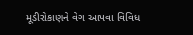મૂડીરોકાણને વેગ આપવા વિવિધ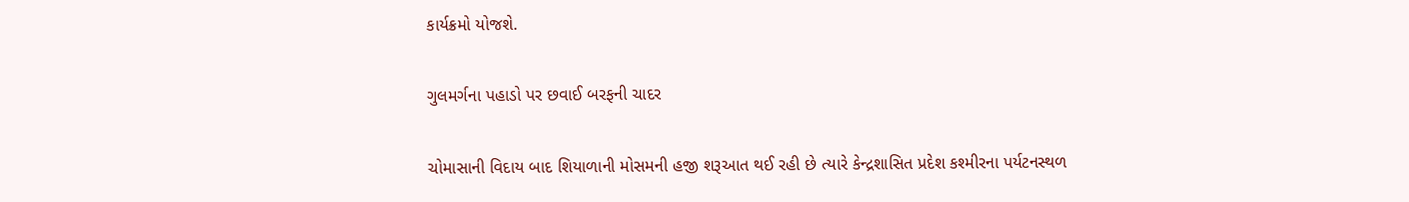કાર્યક્રમો યોજશે.

ગુલમર્ગના પહાડો પર છવાઈ બરફની ચાદર

ચોમાસાની વિદાય બાદ શિયાળાની મોસમની હજી શરૂઆત થઈ રહી છે ત્યારે કેન્દ્રશાસિત પ્રદેશ કશ્મીરના પર્યટનસ્થળ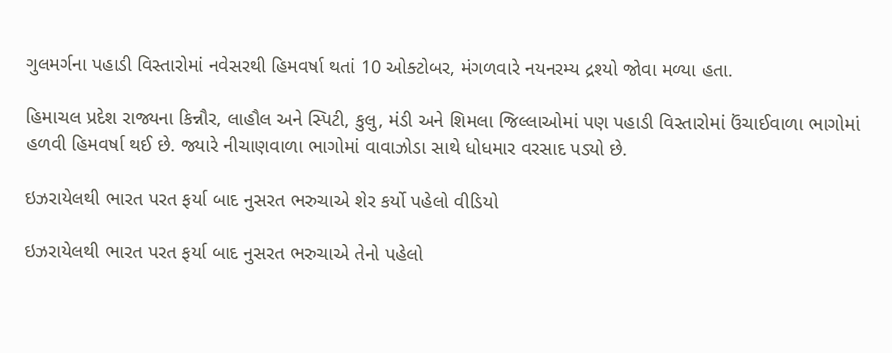ગુલમર્ગના પહાડી વિસ્તારોમાં નવેસરથી હિમવર્ષા થતાં 10 ઓક્ટોબર, મંગળવારે નયનરમ્ય દ્રશ્યો જોવા મળ્યા હતા.

હિમાચલ પ્રદેશ રાજ્યના કિન્નૌર, લાહૌલ અને સ્પિટી, કુલુ, મંડી અને શિમલા જિલ્લાઓમાં પણ પહાડી વિસ્તારોમાં ઉંચાઈવાળા ભાગોમાં હળવી હિમવર્ષા થઈ છે. જ્યારે નીચાણવાળા ભાગોમાં વાવાઝોડા સાથે ધોધમાર વરસાદ પડ્યો છે.

ઇઝરાયેલથી ભારત પરત ફર્યા બાદ નુસરત ભરુચાએ શેર કર્યો પહેલો વીડિયો

ઇઝરાયેલથી ભારત પરત ફર્યા બાદ નુસરત ભરુચાએ તેનો પહેલો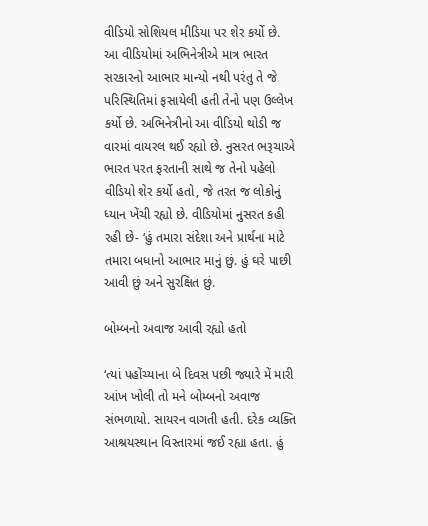વીડિયો સોશિયલ મીડિયા પર શેર કર્યો છે. આ વીડિયોમાં અભિનેત્રીએ માત્ર ભારત સરકારનો આભાર માન્યો નથી પરંતુ તે જે પરિસ્થિતિમાં ફસાયેલી હતી તેનો પણ ઉલ્લેખ કર્યો છે. અભિનેત્રીનો આ વીડિયો થોડી જ વારમાં વાયરલ થઈ રહ્યો છે. નુસરત ભરૂચાએ ભારત પરત ફરતાની સાથે જ તેનો પહેલો વીડિયો શેર કર્યો હતો, જે તરત જ લોકોનું ધ્યાન ખેંચી રહ્યો છે. વીડિયોમાં નુસરત કહી રહી છે- ‘હું તમારા સંદેશા અને પ્રાર્થના માટે તમારા બધાનો આભાર માનું છું. હું ઘરે પાછી આવી છું અને સુરક્ષિત છું.

બોમ્બનો અવાજ આવી રહ્યો હતો

‘ત્યાં પહોંચ્યાના બે દિવસ પછી જ્યારે મેં મારી આંખ ખોલી તો મને બોમ્બનો અવાજ સંભળાયો. સાયરન વાગતી હતી. દરેક વ્યક્તિ આશ્રયસ્થાન વિસ્તારમાં જઈ રહ્યા હતા. હું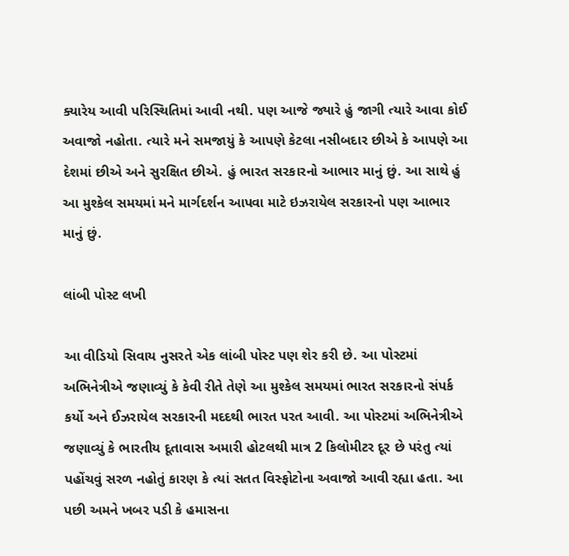ક્યારેય આવી પરિસ્થિતિમાં આવી નથી. પણ આજે જ્યારે હું જાગી ત્યારે આવા કોઈ અવાજો નહોતા. ત્યારે મને સમજાયું કે આપણે કેટલા નસીબદાર છીએ કે આપણે આ દેશમાં છીએ અને સુરક્ષિત છીએ. હું ભારત સરકારનો આભાર માનું છું. આ સાથે હું આ મુશ્કેલ સમયમાં મને માર્ગદર્શન આપવા માટે ઇઝરાયેલ સરકારનો પણ આભાર માનું છું.

લાંબી પોસ્ટ લખી

આ વીડિયો સિવાય નુસરતે એક લાંબી પોસ્ટ પણ શેર કરી છે. આ પોસ્ટમાં અભિનેત્રીએ જણાવ્યું કે કેવી રીતે તેણે આ મુશ્કેલ સમયમાં ભારત સરકારનો સંપર્ક કર્યો અને ઈઝરાયેલ સરકારની મદદથી ભારત પરત આવી. આ પોસ્ટમાં અભિનેત્રીએ જણાવ્યું કે ભારતીય દૂતાવાસ અમારી હોટલથી માત્ર 2 કિલોમીટર દૂર છે પરંતુ ત્યાં પહોંચવું સરળ નહોતું કારણ કે ત્યાં સતત વિસ્ફોટોના અવાજો આવી રહ્યા હતા. આ પછી અમને ખબર પડી કે હમાસના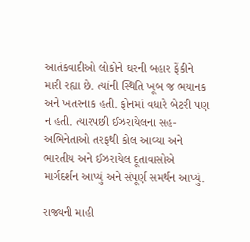આતંકવાદીઓ લોકોને ઘરની બહાર ફેંકીને મારી રહ્યા છે. ત્યાંની સ્થિતિ ખૂબ જ ભયાનક અને ખતરનાક હતી. ફોનમાં વધારે બેટરી પણ ન હતી. ત્યારપછી ઈઝરાયેલના સહ-અભિનેતાઓ તરફથી કોલ આવ્યા અને ભારતીય અને ઈઝરાયેલ દૂતાવાસોએ માર્ગદર્શન આપ્યું અને સંપૂર્ણ સમર્થન આપ્યું.

રાજ્યની માહી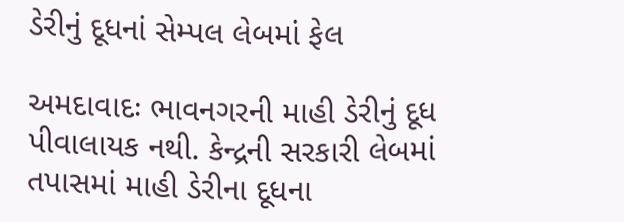ડેરીનું દૂધનાં સેમ્પલ લેબમાં ફેલ

અમદાવાદઃ ભાવનગરની માહી ડેરીનું દૂધ પીવાલાયક નથી. કેન્દ્રની સરકારી લેબમાં તપાસમાં માહી ડેરીના દૂધના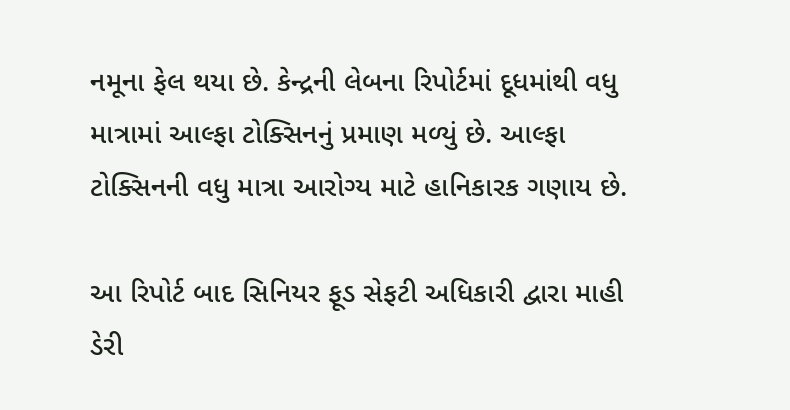નમૂના ફેલ થયા છે. કેન્દ્રની લેબના રિપોર્ટમાં દૂધમાંથી વધુ માત્રામાં આલ્ફા ટોક્સિનનું પ્રમાણ મળ્યું છે. આલ્ફા ટોક્સિનની વધુ માત્રા આરોગ્ય માટે હાનિકારક ગણાય છે.

આ રિપોર્ટ બાદ સિનિયર ફૂડ સેફટી અધિકારી દ્વારા માહી ડેરી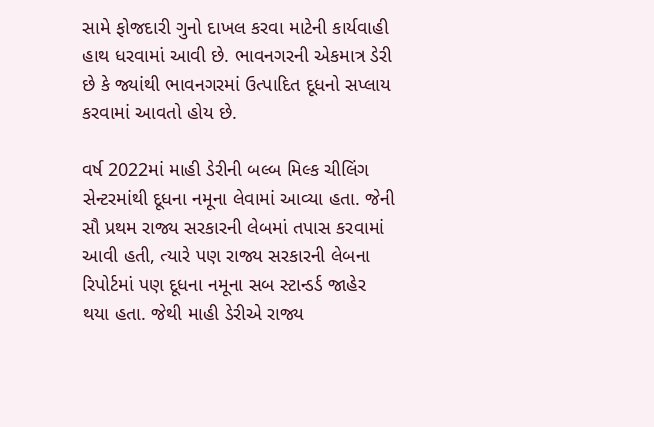સામે ફોજદારી ગુનો દાખલ કરવા માટેની કાર્યવાહી હાથ ધરવામાં આવી છે. ભાવનગરની એકમાત્ર ડેરી છે કે જ્યાંથી ભાવનગરમાં ઉત્પાદિત દૂધનો સપ્લાય કરવામાં આવતો હોય છે.

વર્ષ 2022માં માહી ડેરીની બલ્બ મિલ્ક ચીલિંગ સેન્ટરમાંથી દૂધના નમૂના લેવામાં આવ્યા હતા. જેની સૌ પ્રથમ રાજ્ય સરકારની લેબમાં તપાસ કરવામાં આવી હતી, ત્યારે પણ રાજ્ય સરકારની લેબના રિપોર્ટમાં પણ દૂધના નમૂના સબ સ્ટાન્ડર્ડ જાહેર થયા હતા. જેથી માહી ડેરીએ રાજ્ય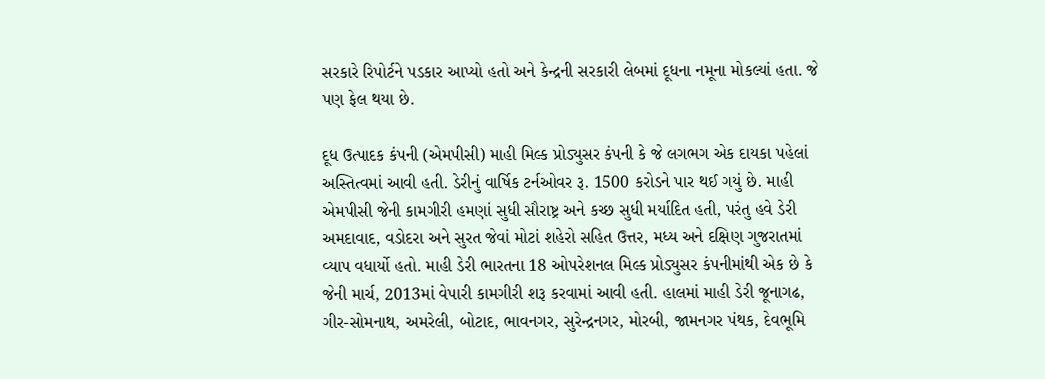સરકારે રિપોર્ટને પડકાર આપ્યો હતો અને કેન્દ્રની સરકારી લેબમાં દૂધના નમૂના મોકલ્યાં હતા. જે પણ ફેલ થયા છે.

દૂધ ઉત્પાદક કંપની (એમપીસી) માહી મિલ્ક પ્રોડ્યુસર કંપની કે જે લગભગ એક દાયકા પહેલાં અસ્તિત્વમાં આવી હતી. ડેરીનું વાર્ષિક ટર્નઓવર રૂ. 1500 કરોડને પાર થઈ ગયું છે. માહી એમપીસી જેની કામગીરી હમણાં સુધી સૌરાષ્ટ્ર અને કચ્છ સુધી મર્યાદિત હતી, પરંતુ હવે ડેરી અમદાવાદ, વડોદરા અને સુરત જેવાં મોટાં શહેરો સહિત ઉત્તર, મધ્ય અને દક્ષિણ ગુજરાતમાં વ્યાપ વધાર્યો હતો. માહી ડેરી ભારતના 18 ઓપરેશનલ મિલ્ક પ્રોડ્યુસર કંપનીમાંથી એક છે કે જેની માર્ચ, 2013માં વેપારી કામગીરી શરૂ કરવામાં આવી હતી. હાલમાં માહી ડેરી જૂનાગઢ, ગીર-સોમનાથ, અમરેલી, બોટાદ, ભાવનગર, સુરેન્દ્રનગર, મોરબી, જામનગર પંથક, દેવભૂમિ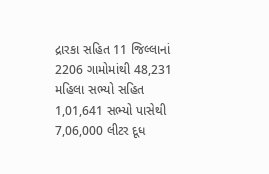દ્રારકા સહિત 11 જિલ્લાનાં 2206 ગામોમાંથી 48,231 મહિલા સભ્યો સહિત 1,01,641 સભ્યો પાસેથી 7,06,000 લીટર દૂધ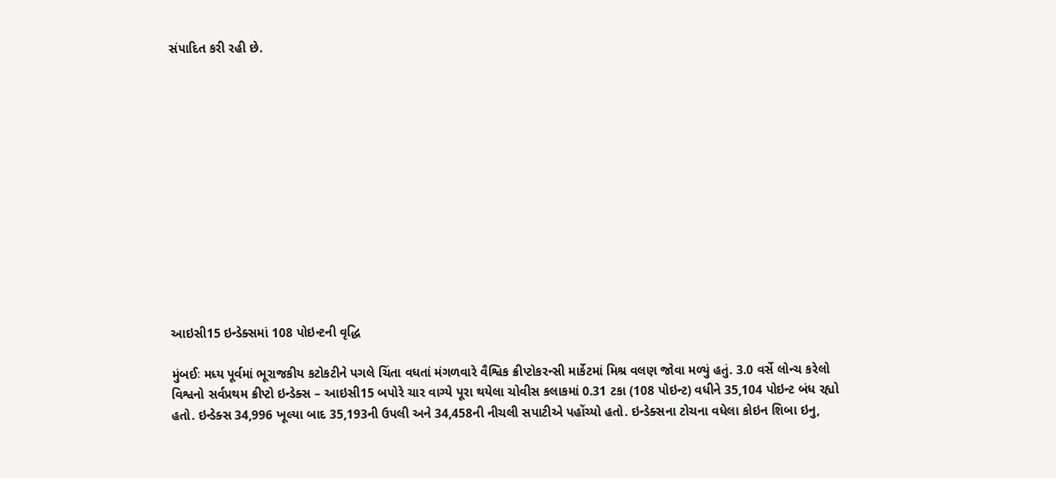સંપાદિત કરી રહી છે.













આઇસી15 ઇન્ડેક્સમાં 108 પોઇન્ટની વૃદ્ધિ

મુંબઈઃ મધ્ય પૂર્વમાં ભૂરાજકીય કટોકટીને પગલે ચિંતા વધતાં મંગળવારે વૈશ્વિક ક્રીપ્ટોકરન્સી માર્કેટમાં મિશ્ર વલણ જોવા મળ્યું હતું. 3.0 વર્સે લોન્ચ કરેલો વિશ્વનો સર્વપ્રથમ ક્રીપ્ટો ઇન્ડેક્સ – આઇસી15 બપોરે ચાર વાગ્યે પૂરા થયેલા ચોવીસ કલાકમાં 0.31 ટકા (108 પોઇન્ટ) વધીને 35,104 પોઇન્ટ બંધ રહ્યો હતો. ઇન્ડેક્સ 34,996 ખૂલ્યા બાદ 35,193ની ઉપલી અને 34,458ની નીચલી સપાટીએ પહોંચ્યો હતો. ઇન્ડેક્સના ટોચના વધેલા કોઇન શિબા ઇનુ,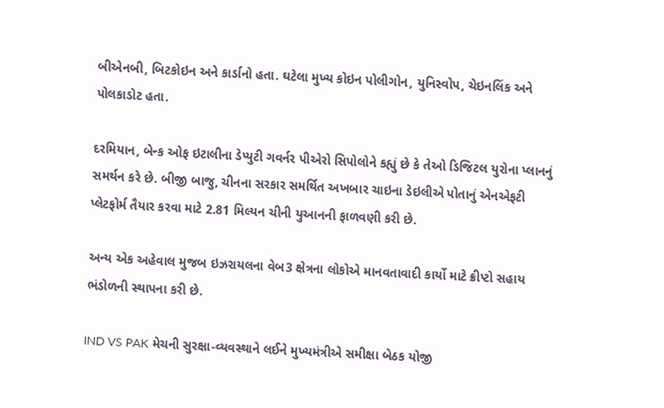બીએનબી, બિટકોઇન અને કાર્ડાનો હતા. ઘટેલા મુખ્ય કોઇન પોલીગોન, યુનિસ્વોપ, ચેઇનલિંક અને પોલકાડોટ હતા.

દરમિયાન, બેન્ક ઓફ ઇટાલીના ડેપ્યુટી ગવર્નર પીએરો સિપોલોને કહ્યું છે કે તેઓ ડિજિટલ યુરોના પ્લાનનું સમર્થન કરે છે. બીજી બાજુ, ચીનના સરકાર સમર્થિત અખબાર ચાઇના ડેઇલીએ પોતાનું એનએફટી પ્લેટફોર્મ તૈયાર કરવા માટે 2.81 મિલ્યન ચીની યુઆનની ફાળવણી કરી છે.

અન્ય એક અહેવાલ મુજબ ઇઝરાયલના વેબ3 ક્ષેત્રના લોકોએ માનવતાવાદી કાર્યો માટે ક્રીપ્ટો સહાય ભંડોળની સ્થાપના કરી છે.

IND VS PAK મેચની સુરક્ષા-વ્યવસ્થાને લઈને મુખ્યમંત્રીએ સમીક્ષા બેઠક યોજી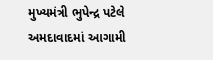મુખ્યમંત્રી ભુપેન્દ્ર પટેલે અમદાવાદમાં આગામી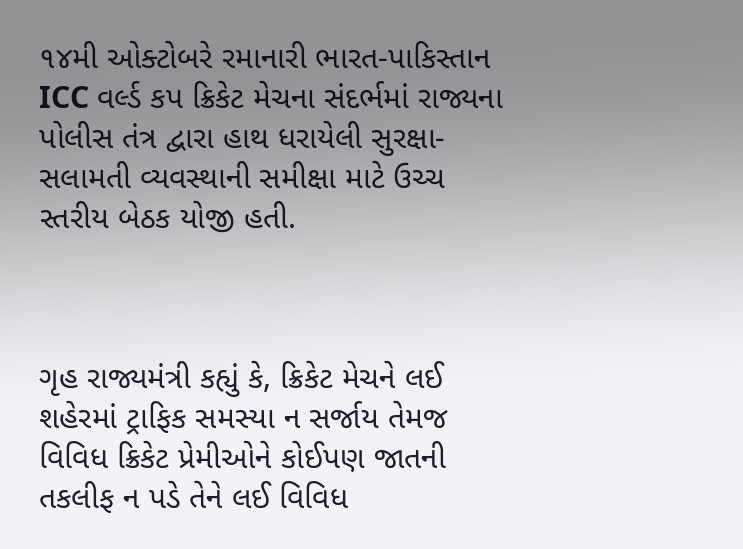૧૪મી ઓક્ટોબરે રમાનારી ભારત-પાકિસ્તાન ICC વર્લ્ડ કપ ક્રિકેટ મેચના સંદર્ભમાં રાજ્યના પોલીસ તંત્ર દ્વારા હાથ ધરાયેલી સુરક્ષા-સલામતી વ્યવસ્થાની સમીક્ષા માટે ઉચ્ચ સ્તરીય બેઠક યોજી હતી.



ગૃહ રાજ્યમંત્રી કહ્યું કે, ક્રિકેટ મેચને લઈ શહેરમાં ટ્રાફિક સમસ્યા ન સર્જાય તેમજ વિવિધ ક્રિકેટ પ્રેમીઓને કોઈપણ જાતની તકલીફ ન પડે તેને લઈ વિવિધ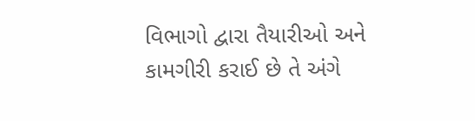વિભાગો દ્વારા તૈયારીઓ અને કામગીરી કરાઈ છે તે અંગે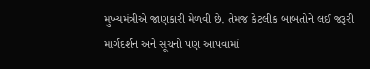મુખ્યમંત્રીએ જાણકારી મેળવી છે. તેમજ કેટલીક બાબતોને લઈ જરૂરી માર્ગદર્શન અને સૂચનો પણ આપવામાં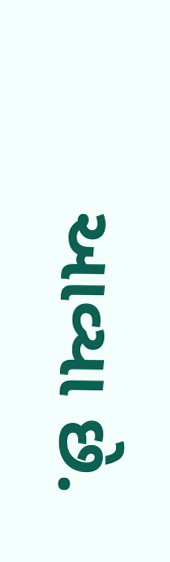આવ્યા છે.